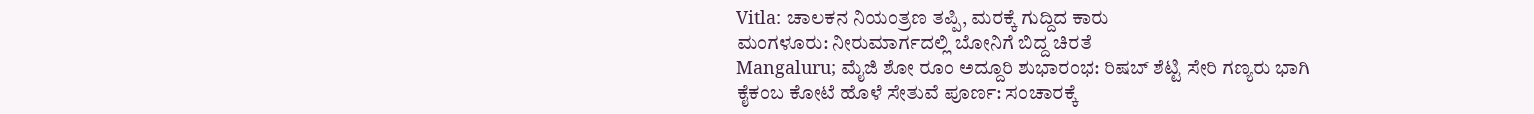Vitla: ಚಾಲಕನ ನಿಯಂತ್ರಣ ತಪ್ಪಿ, ಮರಕ್ಕೆ ಗುದ್ದಿದ ಕಾರು
ಮಂಗಳೂರು: ನೀರುಮಾರ್ಗದಲ್ಲಿ ಬೋನಿಗೆ ಬಿದ್ದ ಚಿರತೆ
Mangaluru; ಮೈಜಿ ಶೋ ರೂಂ ಅದ್ದೂರಿ ಶುಭಾರಂಭ: ರಿಷಬ್ ಶೆಟ್ಟಿ ಸೇರಿ ಗಣ್ಯರು ಭಾಗಿ
ಕೈಕಂಬ ಕೋಟೆ ಹೊಳೆ ಸೇತುವೆ ಪೂರ್ಣ: ಸಂಚಾರಕ್ಕೆ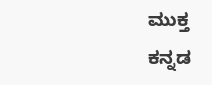ಮುಕ್ತ
ಕನ್ನಡ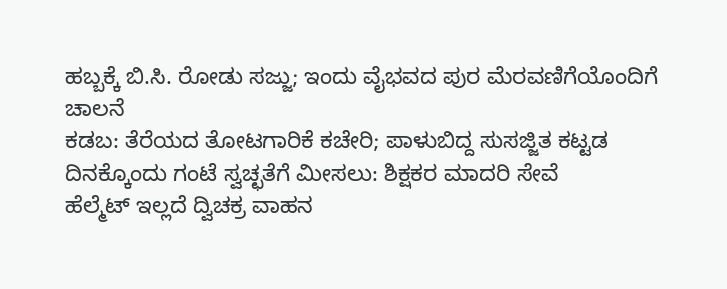ಹಬ್ಬಕ್ಕೆ ಬಿ.ಸಿ. ರೋಡು ಸಜ್ಜು; ಇಂದು ವೈಭವದ ಪುರ ಮೆರವಣಿಗೆಯೊಂದಿಗೆ ಚಾಲನೆ
ಕಡಬ: ತೆರೆಯದ ತೋಟಗಾರಿಕೆ ಕಚೇರಿ; ಪಾಳುಬಿದ್ದ ಸುಸಜ್ಜಿತ ಕಟ್ಟಡ
ದಿನಕ್ಕೊಂದು ಗಂಟೆ ಸ್ವಚ್ಛತೆಗೆ ಮೀಸಲು: ಶಿಕ್ಷಕರ ಮಾದರಿ ಸೇವೆ
ಹೆಲ್ಮೆಟ್ ಇಲ್ಲದೆ ದ್ವಿಚಕ್ರ ವಾಹನ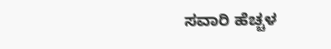ಸವಾರಿ ಹೆಚ್ಚಳ